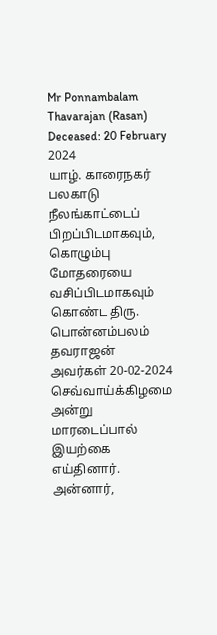Mr Ponnambalam Thavarajan (Rasan)
Deceased: 20 February 2024
யாழ். காரைநகர் பலகாடு நீலங்காட்டைப் பிறப்பிடமாகவும், கொழும்பு மோதரையை வசிப்பிடமாகவும் கொண்ட திரு. பொன்னம்பலம் தவராஜன் அவர்கள் 20-02-2024 செவ்வாய்க்கிழமை அன்று மாரடைப்பால் இயற்கை எய்தினார்.
அன்னார்,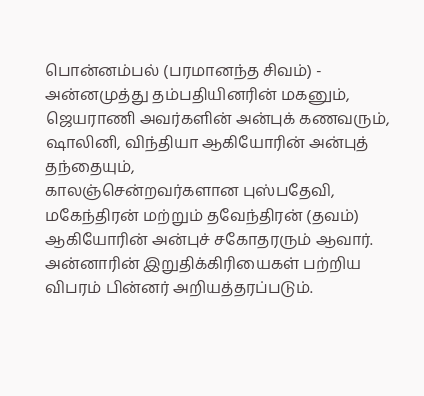பொன்னம்பல் (பரமானந்த சிவம்) - அன்னமுத்து தம்பதியினரின் மகனும்,
ஜெயராணி அவர்களின் அன்புக் கணவரும்,
ஷாலினி, விந்தியா ஆகியோரின் அன்புத் தந்தையும்,
காலஞ்சென்றவர்களான புஸ்பதேவி, மகேந்திரன் மற்றும் தவேந்திரன் (தவம்) ஆகியோரின் அன்புச் சகோதரரும் ஆவார்.
அன்னாரின் இறுதிக்கிரியைகள் பற்றிய விபரம் பின்னர் அறியத்தரப்படும்.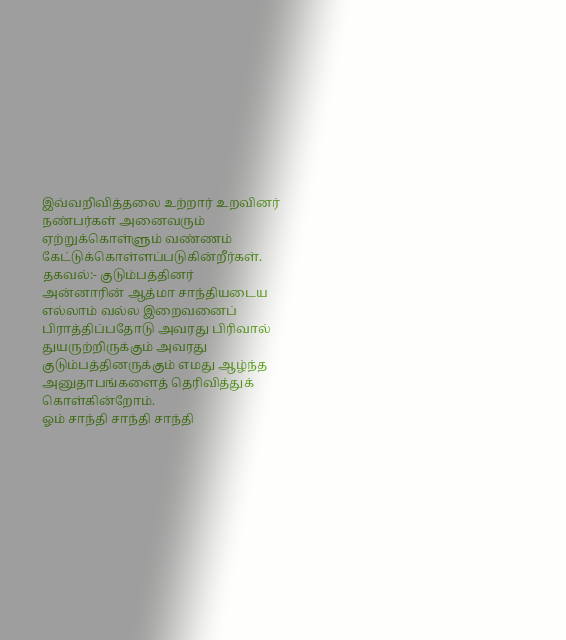இவ்வறிவித்தலை உற்றார் உறவினர் நண்பர்கள் அனைவரும் ஏற்றுக்கொள்ளும் வண்ணம் கேட்டுக்கொள்ளப்படுகின்றீர்கள்.
தகவல்:- குடும்பத்தினர்
அன்னாரின் ஆத்மா சாந்தியடைய எல்லாம் வல்ல இறைவனைப் பிராத்திப்பதோடு அவரது பிரிவால் துயருற்றிருக்கும் அவரது குடும்பத்தினருக்கும் எமது ஆழ்ந்த அனுதாபங்களைத் தெரிவித்துக் கொள்கின்றோம்.
ஓம் சாந்தி சாந்தி சாந்தி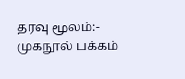தரவு மூலம்:- முகநூல் பக்கம்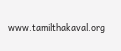www.tamilthakaval.org